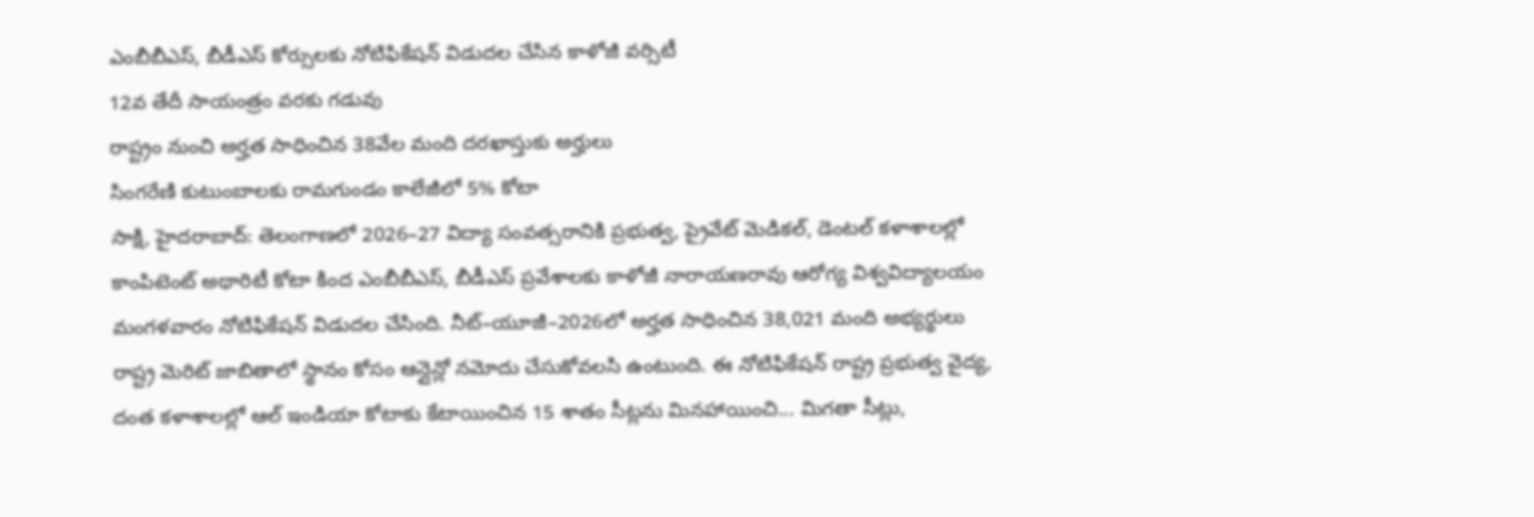ఎంబీబీఎస్, బీడీఎస్ కోర్సులకు నోటిఫికేషన్ విడుదల చేసిన కాళోజీ వర్సిటీ
12వ తేదీ సాయంత్రం వరకు గడువు
రాష్ట్రం నుంచి అర్హత సాధించిన 38వేల మంది దరఖాస్తుకు అర్హులు
సింగరేణి కుటుంబాలకు రామగుండం కాలేజీలో 5% కోటా
సాక్షి, హైదరాబాద్: తెలంగాణలో 2026–27 విద్యా సంవత్సరానికి ప్రభుత్వ, ప్రైవేట్ మెడికల్, డెంటల్ కళాశాలల్లో కాంపిటెంట్ అథారిటీ కోటా కింద ఎంబీబీఎస్, బీడీఎస్ ప్రవేశాలకు కాళోజీ నారాయణరావు ఆరోగ్య విశ్వవిద్యాలయం మంగళవారం నోటిఫికేషన్ విడుదల చేసింది. నీట్–యూజీ–2026లో అర్హత సాధించిన 38,021 మంది అభ్యర్థులు రాష్ట్ర మెరిట్ జాబితాలో స్థానం కోసం ఆన్లైన్లో నమోదు చేసుకోవలసి ఉంటుంది. ఈ నోటిఫికేషన్ రాష్ట్ర ప్రభుత్వ వైద్య, దంత కళాశాలల్లో ఆల్ ఇండియా కోటాకు కేటాయించిన 15 శాతం సీట్లను మినహాయించి... మిగతా సీట్లు,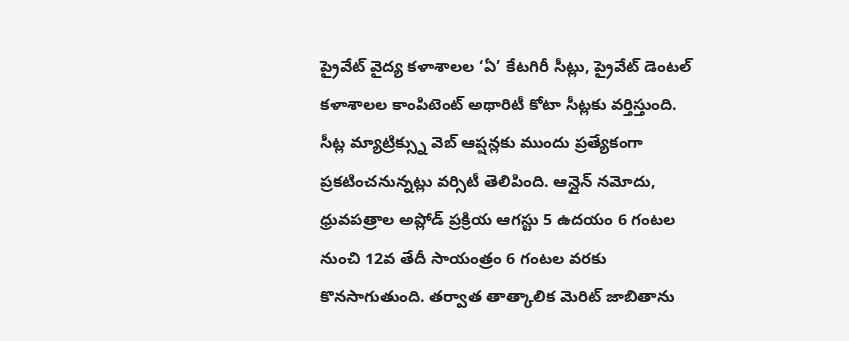ప్రైవేట్ వైద్య కళాశాలల ‘ఏ’ కేటగిరీ సీట్లు, ప్రైవేట్ డెంటల్ కళాశాలల కాంపిటెంట్ అథారిటీ కోటా సీట్లకు వర్తిస్తుంది.
సీట్ల మ్యాట్రిక్స్ను వెబ్ ఆప్షన్లకు ముందు ప్రత్యేకంగా ప్రకటించనున్నట్లు వర్సిటీ తెలిపింది. ఆన్లైన్ నమోదు, ధ్రువపత్రాల అప్లోడ్ ప్రక్రియ ఆగస్టు 5 ఉదయం 6 గంటల నుంచి 12వ తేదీ సాయంత్రం 6 గంటల వరకు కొనసాగుతుంది. తర్వాత తాత్కాలిక మెరిట్ జాబితాను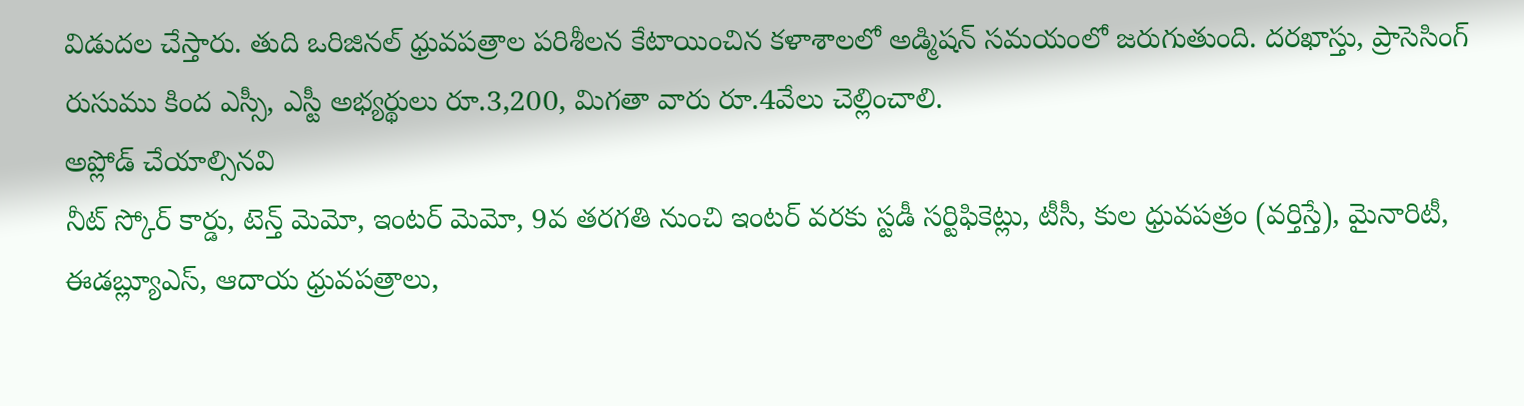విడుదల చేస్తారు. తుది ఒరిజినల్ ధ్రువపత్రాల పరిశీలన కేటాయించిన కళాశాలలో అడ్మిషన్ సమయంలో జరుగుతుంది. దరఖాస్తు, ప్రాసెసింగ్ రుసుము కింద ఎస్సీ, ఎస్టీ అభ్యర్థులు రూ.3,200, మిగతా వారు రూ.4వేలు చెల్లించాలి.
అప్లోడ్ చేయాల్సినవి
నీట్ స్కోర్ కార్డు, టెన్త్ మెమో, ఇంటర్ మెమో, 9వ తరగతి నుంచి ఇంటర్ వరకు స్టడీ సర్టిఫికెట్లు, టీసీ, కుల ధ్రువపత్రం (వర్తిస్తే), మైనారిటీ, ఈడబ్ల్యూఎస్, ఆదాయ ధ్రువపత్రాలు,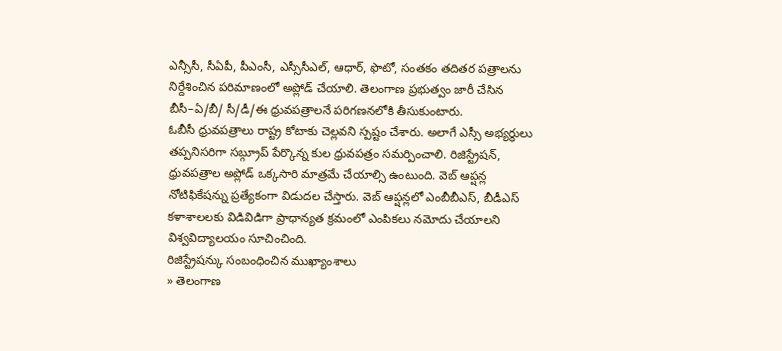ఎన్సీసీ, సీఏపీ, పీఎంసీ, ఎస్సీసీఎల్, ఆధార్, ఫొటో, సంతకం తదితర పత్రాలను నిర్దేశించిన పరిమాణంలో అప్లోడ్ చేయాలి. తెలంగాణ ప్రభుత్వం జారీ చేసిన బీసీ–ఏ/బీ/ సీ/డీ/ఈ ధ్రువపత్రాలనే పరిగణనలోకి తీసుకుంటారు.
ఓబీసీ ధ్రువపత్రాలు రాష్ట్ర కోటాకు చెల్లవని స్పష్టం చేశారు. అలాగే ఎస్సీ అభ్యర్థులు తప్పనిసరిగా సబ్గ్రూప్ పేర్కొన్న కుల ధ్రువపత్రం సమర్పించాలి. రిజిస్ట్రేషన్, ధ్రువపత్రాల అప్లోడ్ ఒక్కసారి మాత్రమే చేయాల్సి ఉంటుంది. వెబ్ ఆప్షన్ల నోటిఫికేషన్ను ప్రత్యేకంగా విడుదల చేస్తారు. వెబ్ ఆప్షన్లలో ఎంబీబీఎస్, బీడీఎస్ కళాశాలలకు విడివిడిగా ప్రాధాన్యత క్రమంలో ఎంపికలు నమోదు చేయాలని విశ్వవిద్యాలయం సూచించింది.
రిజిస్ట్రేషన్కు సంబంధించిన ముఖ్యాంశాలు
» తెలంగాణ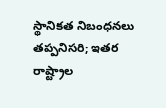స్థానికత నిబంధనలు తప్పనిసరి; ఇతర రాష్ట్రాల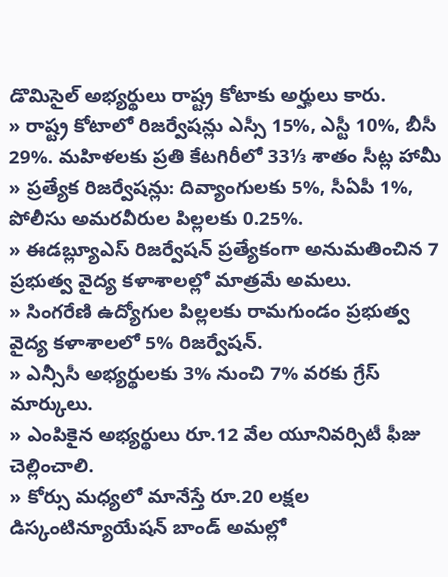డొమిసైల్ అభ్యర్థులు రాష్ట్ర కోటాకు అర్హులు కారు.
» రాష్ట్ర కోటాలో రిజర్వేషన్లు ఎస్సీ 15%, ఎస్టీ 10%, బీసీ 29%. మహిళలకు ప్రతి కేటగిరీలో 33⅓ శాతం సీట్ల హామీ
» ప్రత్యేక రిజర్వేషన్లు: దివ్యాంగులకు 5%, సీఏపీ 1%, పోలీసు అమరవీరుల పిల్లలకు 0.25%.
» ఈడబ్ల్యూఎస్ రిజర్వేషన్ ప్రత్యేకంగా అనుమతించిన 7 ప్రభుత్వ వైద్య కళాశాలల్లో మాత్రమే అమలు.
» సింగరేణి ఉద్యోగుల పిల్లలకు రామగుండం ప్రభుత్వ వైద్య కళాశాలలో 5% రిజర్వేషన్.
» ఎన్సీసీ అభ్యర్థులకు 3% నుంచి 7% వరకు గ్రేస్ మార్కులు.
» ఎంపికైన అభ్యర్థులు రూ.12 వేల యూనివర్సిటీ ఫీజు చెల్లించాలి.
» కోర్సు మధ్యలో మానేస్తే రూ.20 లక్షల డిస్కంటిన్యూయేషన్ బాండ్ అమల్లో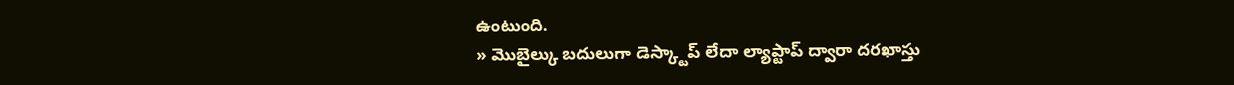ఉంటుంది.
» మొబైల్కు బదులుగా డెస్క్టాప్ లేదా ల్యాప్టాప్ ద్వారా దరఖాస్తు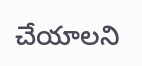చేయాలని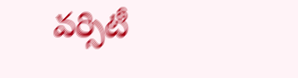వర్సిటీ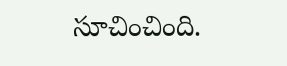సూచించింది.